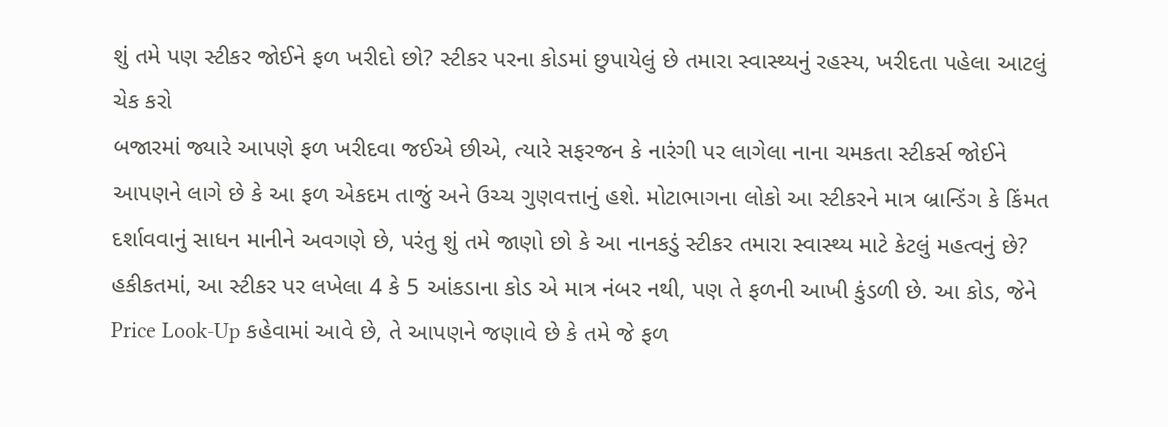શું તમે પણ સ્ટીકર જોઈને ફળ ખરીદો છો? સ્ટીકર પરના કોડમાં છુપાયેલું છે તમારા સ્વાસ્થ્યનું રહસ્ય, ખરીદતા પહેલા આટલું ચેક કરો
બજારમાં જ્યારે આપણે ફળ ખરીદવા જઈએ છીએ, ત્યારે સફરજન કે નારંગી પર લાગેલા નાના ચમકતા સ્ટીકર્સ જોઈને આપણને લાગે છે કે આ ફળ એકદમ તાજું અને ઉચ્ચ ગુણવત્તાનું હશે. મોટાભાગના લોકો આ સ્ટીકરને માત્ર બ્રાન્ડિંગ કે કિંમત દર્શાવવાનું સાધન માનીને અવગણે છે, પરંતુ શું તમે જાણો છો કે આ નાનકડું સ્ટીકર તમારા સ્વાસ્થ્ય માટે કેટલું મહત્વનું છે? હકીકતમાં, આ સ્ટીકર પર લખેલા 4 કે 5 આંકડાના કોડ એ માત્ર નંબર નથી, પણ તે ફળની આખી કુંડળી છે. આ કોડ, જેને Price Look-Up કહેવામાં આવે છે, તે આપણને જણાવે છે કે તમે જે ફળ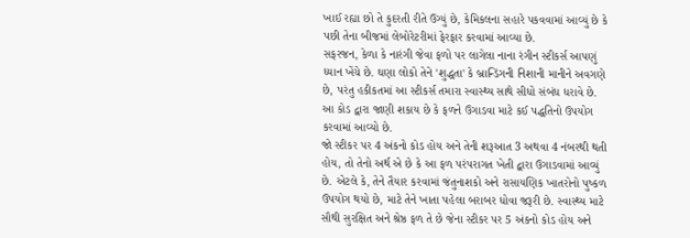ખાઈ રહ્યા છો તે કુદરતી રીતે ઉગ્યું છે, કેમિકલના સહારે પકવવામાં આવ્યું છે કે પછી તેના બીજમાં લેબોરેટરીમાં ફેરફાર કરવામાં આવ્યા છે.
સફરજન, કેળા કે નારંગી જેવા ફળો પર લાગેલા નાના રંગીન સ્ટીકર્સ આપણું ધ્યાન ખેંચે છે. ઘણા લોકો તેને 'શુદ્ધતા' કે બ્રાન્ડિંગની નિશાની માનીને અવગણે છે, પરંતુ હકીકતમાં આ સ્ટીકર્સ તમારા સ્વાસ્થ્ય સાથે સીધો સંબંધ ધરાવે છે. આ કોડ દ્વારા જાણી શકાય છે કે ફળને ઉગાડવા માટે કઈ પદ્ધતિનો ઉપયોગ કરવામાં આવ્યો છે.
જો સ્ટીકર પર 4 અંકનો કોડ હોય અને તેની શરૂઆત 3 અથવા 4 નંબરથી થતી હોય, તો તેનો અર્થ એ છે કે આ ફળ પરંપરાગત ખેતી દ્વારા ઉગાડવામાં આવ્યું છે. એટલે કે, તેને તૈયાર કરવામાં જંતુનાશકો અને રાસાયણિક ખાતરોનો પુષ્કળ ઉપયોગ થયો છે, માટે તેને ખાતા પહેલા બરાબર ધોવા જરૂરી છે. સ્વાસ્થ્ય માટે સૌથી સુરક્ષિત અને શ્રેષ્ઠ ફળ તે છે જેના સ્ટીકર પર 5 અંકનો કોડ હોય અને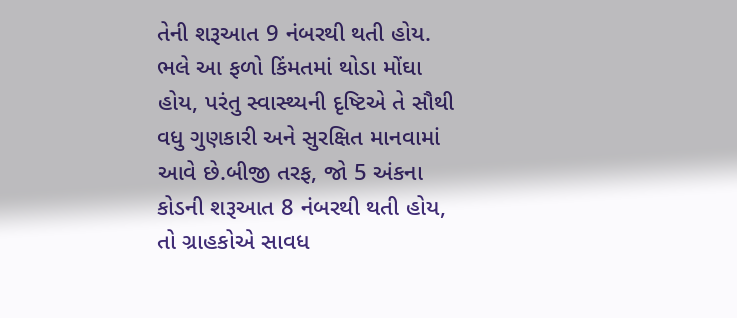તેની શરૂઆત 9 નંબરથી થતી હોય.
ભલે આ ફળો કિંમતમાં થોડા મોંઘા હોય, પરંતુ સ્વાસ્થ્યની દૃષ્ટિએ તે સૌથી વધુ ગુણકારી અને સુરક્ષિત માનવામાં આવે છે.બીજી તરફ, જો 5 અંકના કોડની શરૂઆત 8 નંબરથી થતી હોય, તો ગ્રાહકોએ સાવધ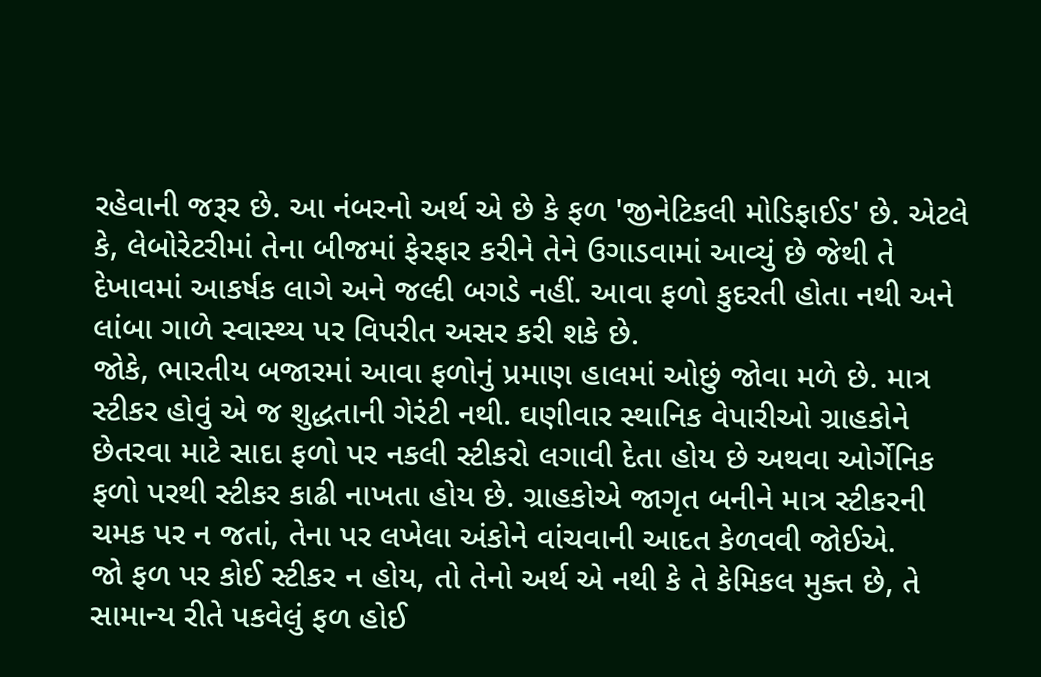રહેવાની જરૂર છે. આ નંબરનો અર્થ એ છે કે ફળ 'જીનેટિકલી મોડિફાઈડ' છે. એટલે કે, લેબોરેટરીમાં તેના બીજમાં ફેરફાર કરીને તેને ઉગાડવામાં આવ્યું છે જેથી તે દેખાવમાં આકર્ષક લાગે અને જલ્દી બગડે નહીં. આવા ફળો કુદરતી હોતા નથી અને લાંબા ગાળે સ્વાસ્થ્ય પર વિપરીત અસર કરી શકે છે.
જોકે, ભારતીય બજારમાં આવા ફળોનું પ્રમાણ હાલમાં ઓછું જોવા મળે છે. માત્ર સ્ટીકર હોવું એ જ શુદ્ધતાની ગેરંટી નથી. ઘણીવાર સ્થાનિક વેપારીઓ ગ્રાહકોને છેતરવા માટે સાદા ફળો પર નકલી સ્ટીકરો લગાવી દેતા હોય છે અથવા ઓર્ગેનિક ફળો પરથી સ્ટીકર કાઢી નાખતા હોય છે. ગ્રાહકોએ જાગૃત બનીને માત્ર સ્ટીકરની ચમક પર ન જતાં, તેના પર લખેલા અંકોને વાંચવાની આદત કેળવવી જોઈએ.
જો ફળ પર કોઈ સ્ટીકર ન હોય, તો તેનો અર્થ એ નથી કે તે કેમિકલ મુક્ત છે, તે સામાન્ય રીતે પકવેલું ફળ હોઈ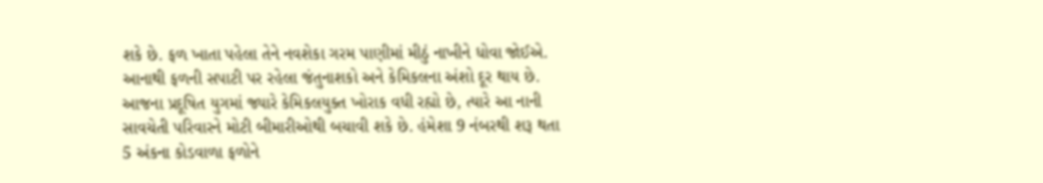શકે છે. ફળ ખાતા પહેલા તેને નવશેકા ગરમ પાણીમાં મીઠું નાખીને ધોવા જોઈએ. આનાથી ફળની સપાટી પર રહેલા જંતુનાશકો અને કેમિકલના અંશો દૂર થાય છે. આજના પ્રદૂષિત યુગમાં જ્યારે કેમિકલયુક્ત ખોરાક વધી રહ્યો છે, ત્યારે આ નાની સાવચેતી પરિવારને મોટી બીમારીઓથી બચાવી શકે છે. હંમેશા 9 નંબરથી શરૂ થતા 5 અંકના કોડવાળા ફળોને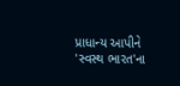પ્રાધાન્ય આપીને 'સ્વસ્થ ભારત'ના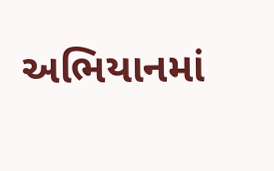અભિયાનમાં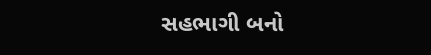સહભાગી બનો